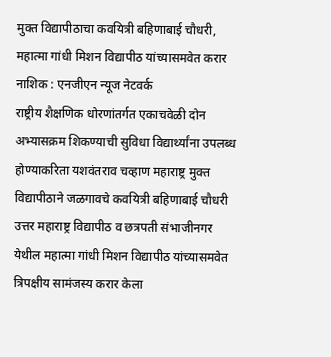मुक्त विद्यापीठाचा कवयित्री बहिणाबाई चौधरी, महात्मा गांधी मिशन विद्यापीठ यांच्यासमवेत करार
नाशिक : एनजीएन न्यूज नेटवर्क
राष्ट्रीय शैक्षणिक धोरणांतर्गत एकाचवेळी दोन अभ्यासक्रम शिकण्याची सुविधा विद्यार्थ्यांना उपलब्ध होण्याकरिता यशवंतराव चव्हाण महाराष्ट्र मुक्त विद्यापीठाने जळगावचे कवयित्री बहिणाबाई चौधरी उत्तर महाराष्ट्र विद्यापीठ व छत्रपती संभाजीनगर येथील महात्मा गांधी मिशन विद्यापीठ यांच्यासमवेत त्रिपक्षीय सामंजस्य करार केला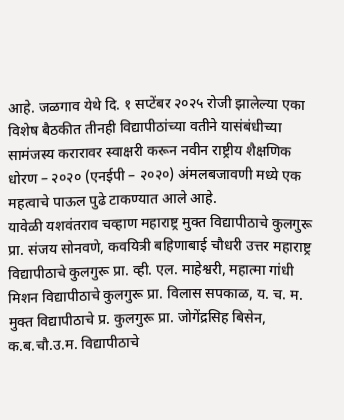आहे. जळगाव येथे दि. १ सप्टेंबर २०२५ रोजी झालेल्या एका विशेष बैठकीत तीनही विद्यापीठांच्या वतीने यासंबंधीच्या सामंजस्य करारावर स्वाक्षरी करून नवीन राष्ट्रीय शैक्षणिक धोरण – २०२० (एनईपी – २०२०) अंमलबजावणी मध्ये एक महत्वाचे पाऊल पुढे टाकण्यात आले आहे.
यावेळी यशवंतराव चव्हाण महाराष्ट्र मुक्त विद्यापीठाचे कुलगुरू प्रा. संजय सोनवणे, कवयित्री बहिणाबाई चौधरी उत्तर महाराष्ट्र विद्यापीठाचे कुलगुरू प्रा. व्ही. एल. माहेश्वरी, महात्मा गांधी मिशन विद्यापीठाचे कुलगुरू प्रा. विलास सपकाळ, य. च. म. मुक्त विद्यापीठाचे प्र. कुलगुरू प्रा. जोगेंद्रसिह बिसेन, क.ब.चौ.उ.म. विद्यापीठाचे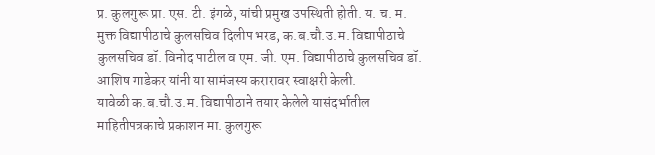प्र. कुलगुरू प्रा. एस. टी. इंगळे, यांची प्रमुख उपस्थिती होती. य. च. म. मुक्त विद्यापीठाचे कुलसचिव दिलीप भरड, क.ब.चौ.उ.म. विद्यापीठाचे कुलसचिव डॉ. विनोद पाटील व एम. जी. एम. विद्यापीठाचे कुलसचिव डॉ. आशिष गाडेकर यांनी या सामंजस्य करारावर स्वाक्षरी केली.
यावेळी क.ब.चौ.उ.म. विद्यापीठाने तयार केलेले यासंदर्भातील माहितीपत्रकाचे प्रकाशन मा. कुलगुरू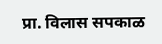प्रा. विलास सपकाळ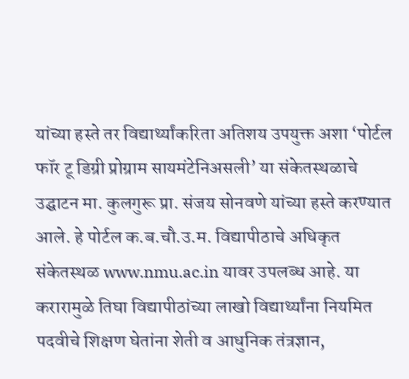यांच्या हस्ते तर विद्यार्थ्यांकरिता अतिशय उपयुक्त अशा ‘पोर्टल फॉर टू डिग्री प्रोग्राम सायमंटेनिअसली’ या संकेतस्थळाचे उद्घाटन मा. कुलगुरू प्रा. संजय सोनवणे यांच्या हस्ते करण्यात आले. हे पोर्टल क.ब.चौ.उ.म. विद्यापीठाचे अधिकृत संकेतस्थळ www.nmu.ac.in यावर उपलब्ध आहे. या करारामुळे तिघा विद्यापीठांच्या लाखो विद्यार्थ्यांना नियमित पदवीचे शिक्षण घेतांना शेती व आधुनिक तंत्रज्ञान,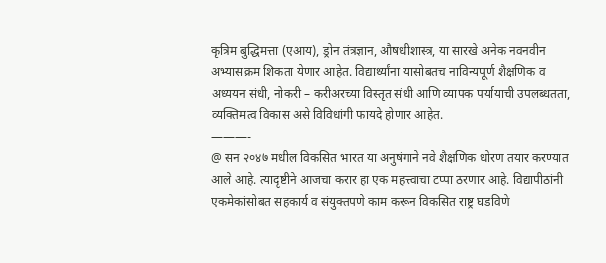कृत्रिम बुद्धिमत्ता (एआय), ड्रोन तंत्रज्ञान, औषधीशास्त्र, या सारखे अनेक नवनवीन अभ्यासक्रम शिकता येणार आहेत. विद्यार्थ्यांना यासोबतच नाविन्यपूर्ण शैक्षणिक व अध्ययन संधी, नोकरी – करीअरच्या विस्तृत संधी आणि व्यापक पर्यायाची उपलब्धतता, व्यक्तिमत्व विकास असे विविधांगी फायदे होणार आहेत.
———-
@ सन २०४७ मधील विकसित भारत या अनुषंगाने नवे शैक्षणिक धोरण तयार करण्यात आले आहे. त्यादृष्टीने आजचा करार हा एक महत्त्वाचा टप्पा ठरणार आहे. विद्यापीठांनी एकमेकांसोबत सहकार्य व संयुक्तपणे काम करून विकसित राष्ट्र घडविणे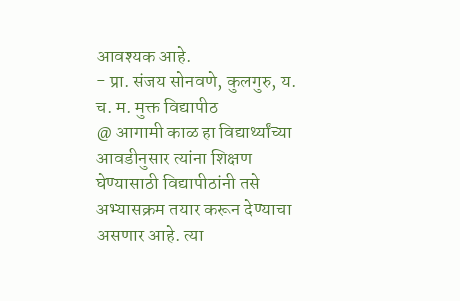आवश्यक आहे.
- प्रा. संजय सोनवणे, कुलगुरु, य. च. म. मुक्त विद्यापीठ
@ आगामी काळ हा विद्यार्थ्यांच्या आवडीनुसार त्यांना शिक्षण घेण्यासाठी विद्यापीठांनी तसे अभ्यासक्रम तयार करून देण्याचा असणार आहे. त्या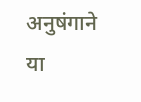अनुषंगाने या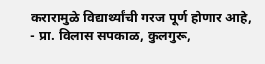करारामुळे विद्यार्थ्यांची गरज पूर्ण होणार आहे,
- प्रा. विलास सपकाळ, कुलगुरू,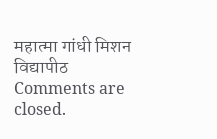महात्मा गांधी मिशन विद्यापीठ
Comments are closed.